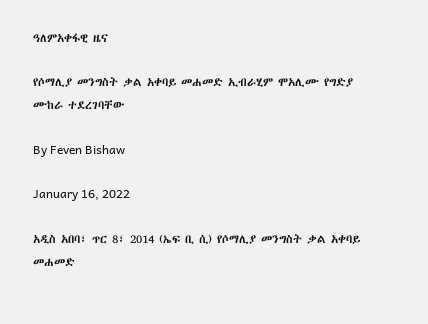ዓለምአቀፋዊ ዜና

የሶማሊያ መንግስት ቃል አቀባይ መሐመድ ኢብራሂም ሞአሊሙ የግድያ ሙከራ ተደረገባቸው

By Feven Bishaw

January 16, 2022

አዲስ አበባ፣ ጥር 8፣ 2014 (ኤፍ ቢ ሲ) የሶማሊያ መንግስት ቃል አቀባይ መሐመድ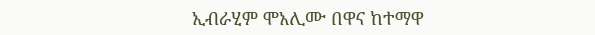ኢብራሂም ሞአሊሙ በዋና ከተማዋ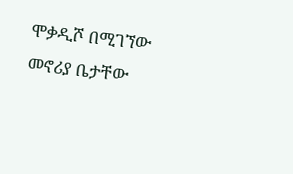ሞቃዲሾ በሚገኘው መኖሪያ ቤታቸው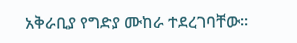አቅራቢያ የግድያ ሙከራ ተደረገባቸው፡፡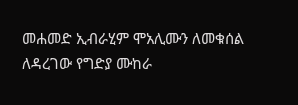መሐመድ ኢብራሂም ሞአሊሙን ለመቁሰል ለዳረገው የግድያ ሙከራ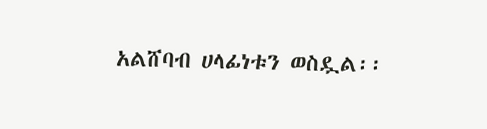አልሸባብ ሀላፊነቱን ወስዷል፡፡